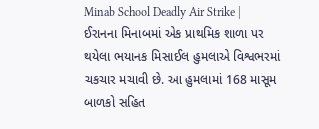Minab School Deadly Air Strike | ઈરાનના મિનાબમાં એક પ્રાથમિક શાળા પર થયેલા ભયાનક મિસાઈલ હુમલાએ વિશ્વભરમાં ચકચાર મચાવી છે. આ હુમલામાં 168 માસૂમ બાળકો સહિત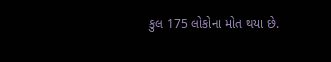કુલ 175 લોકોના મોત થયા છે.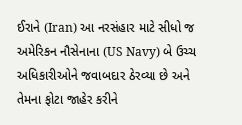ઈરાને (Iran) આ નરસંહાર માટે સીધો જ અમેરિકન નૌસેનાના (US Navy) બે ઉચ્ચ અધિકારીઓને જવાબદાર ઠેરવ્યા છે અને તેમના ફોટા જાહેર કરીને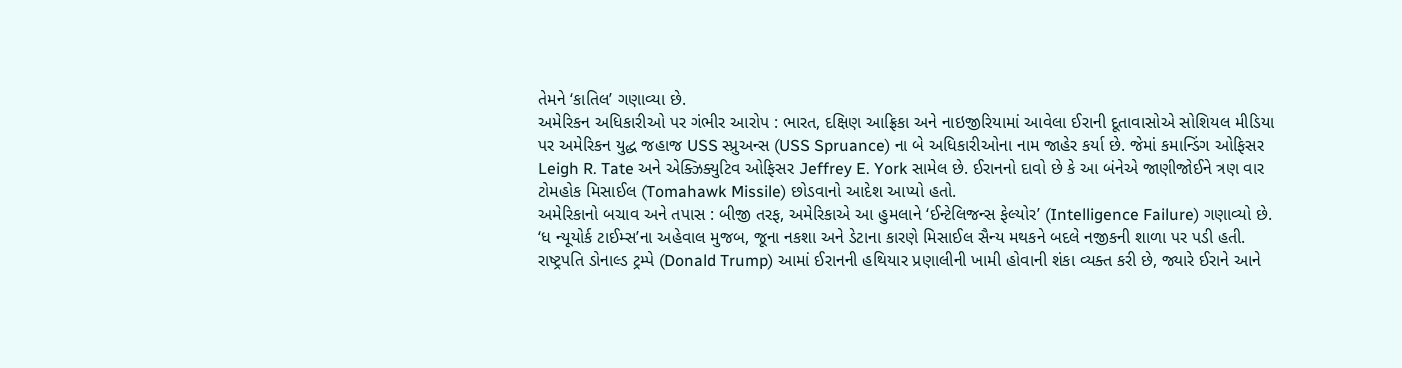તેમને ‘કાતિલ’ ગણાવ્યા છે.
અમેરિકન અધિકારીઓ પર ગંભીર આરોપ : ભારત, દક્ષિણ આફ્રિકા અને નાઇજીરિયામાં આવેલા ઈરાની દૂતાવાસોએ સોશિયલ મીડિયા પર અમેરિકન યુદ્ધ જહાજ USS સ્પ્રુઅન્સ (USS Spruance) ના બે અધિકારીઓના નામ જાહેર કર્યા છે. જેમાં કમાન્ડિંગ ઓફિસર Leigh R. Tate અને એક્ઝિક્યુટિવ ઓફિસર Jeffrey E. York સામેલ છે. ઈરાનનો દાવો છે કે આ બંનેએ જાણીજોઈને ત્રણ વાર ટોમહોક મિસાઈલ (Tomahawk Missile) છોડવાનો આદેશ આપ્યો હતો.
અમેરિકાનો બચાવ અને તપાસ : બીજી તરફ, અમેરિકાએ આ હુમલાને ‘ઈન્ટેલિજન્સ ફેલ્યોર’ (Intelligence Failure) ગણાવ્યો છે. ‘ધ ન્યૂયોર્ક ટાઈમ્સ’ના અહેવાલ મુજબ, જૂના નકશા અને ડેટાના કારણે મિસાઈલ સૈન્ય મથકને બદલે નજીકની શાળા પર પડી હતી. રાષ્ટ્રપતિ ડોનાલ્ડ ટ્રમ્પે (Donald Trump) આમાં ઈરાનની હથિયાર પ્રણાલીની ખામી હોવાની શંકા વ્યક્ત કરી છે, જ્યારે ઈરાને આને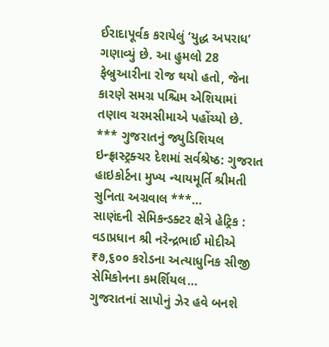ઈરાદાપૂર્વક કરાયેલું ‘યુદ્ધ અપરાધ’ ગણાવ્યું છે. આ હુમલો 28 ફેબ્રુઆરીના રોજ થયો હતો, જેના કારણે સમગ્ર પશ્ચિમ એશિયામાં તણાવ ચરમસીમાએ પહોંચ્યો છે.
*** ગુજરાતનું જ્યુડિશિયલ ઇન્ફ્રાસ્ટ્રક્ચર દેશમાં સર્વશ્રેષ્ઠ: ગુજરાત હાઇકોર્ટના મુખ્ય ન્યાયમૂર્તિ શ્રીમતી સુનિતા અગ્રવાલ ***…
સાણંદની સેમિકન્ડક્ટર ક્ષેત્રે હેટ્રિક : વડાપ્રધાન શ્રી નરેન્દ્રભાઈ મોદીએ ₹૭,૬૦૦ કરોડના અત્યાધુનિક સીજી સેમિકોનના કમર્શિયલ…
ગુજરાતનાં સાપોનું ઝેર હવે બનશે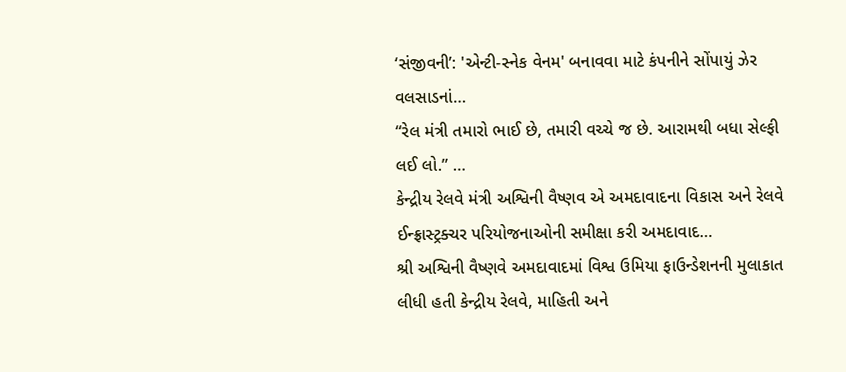‘સંજીવની’: 'એન્ટી-સ્નેક વેનમ' બનાવવા માટે કંપનીને સોંપાયું ઝેર વલસાડનાં…
“રેલ મંત્રી તમારો ભાઈ છે, તમારી વચ્ચે જ છે. આરામથી બધા સેલ્ફી લઈ લો.” …
કેન્દ્રીય રેલવે મંત્રી અશ્વિની વૈષ્ણવ એ અમદાવાદના વિકાસ અને રેલવે ઈન્ફ્રાસ્ટ્રક્ચર પરિયોજનાઓની સમીક્ષા કરી અમદાવાદ…
શ્રી અશ્વિની વૈષ્ણવે અમદાવાદમાં વિશ્વ ઉમિયા ફાઉન્ડેશનની મુલાકાત લીધી હતી કેન્દ્રીય રેલવે, માહિતી અને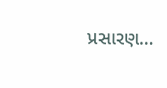પ્રસારણ…